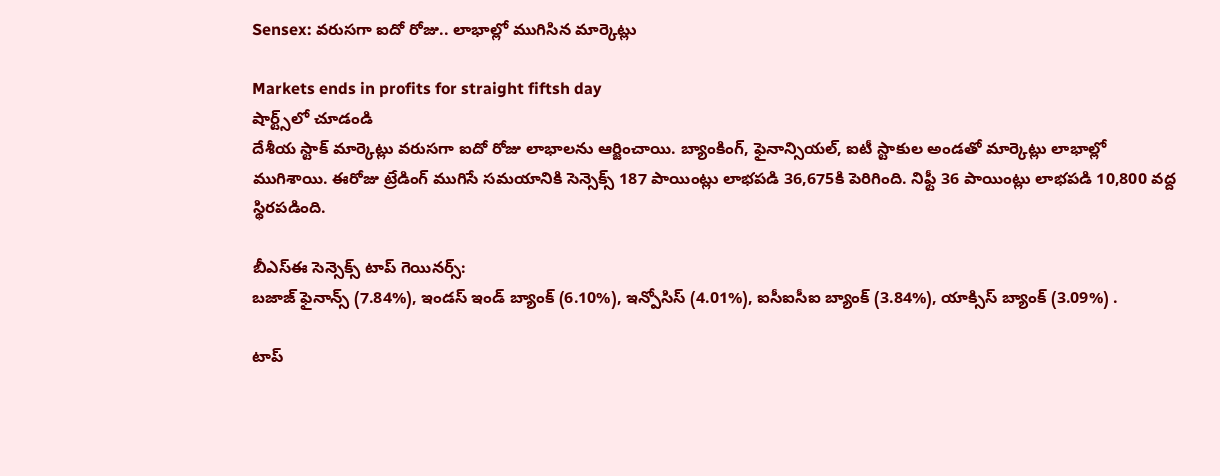Sensex: వరుసగా ఐదో రోజు.. లాభాల్లో ముగిసిన మార్కెట్లు

Markets ends in profits for straight fiftsh day
షార్ట్స్‌లో చూడండి
దేశీయ స్టాక్ మార్కెట్లు వరుసగా ఐదో రోజు లాభాలను ఆర్జించాయి. బ్యాంకింగ్, ఫైనాన్సియల్, ఐటీ స్టాకుల అండతో మార్కెట్లు లాభాల్లో ముగిశాయి. ఈరోజు ట్రేడింగ్ ముగిసే సమయానికి సెన్సెక్స్ 187 పాయింట్లు లాభపడి 36,675కి పెరిగింది. నిఫ్టీ 36 పాయింట్లు లాభపడి 10,800 వద్ద స్థిరపడింది.

బీఎస్ఈ సెన్సెక్స్ టాప్ గెయినర్స్:
బజాజ్ ఫైనాన్స్ (7.84%), ఇండస్ ఇండ్ బ్యాంక్ (6.10%), ఇన్పోసిస్ (4.01%), ఐసీఐసీఐ బ్యాంక్ (3.84%), యాక్సిస్ బ్యాంక్ (3.09%) .

టాప్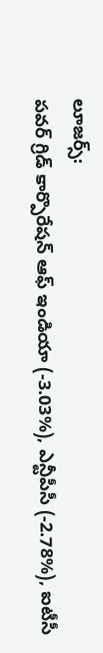లూజర్స్:
పవర్ గ్రిడ్ కార్పొరేషన్ ఆఫ్ ఇండియా (-3.03%), ఎన్టీపీసీ (-2.78%), ఐటీసీ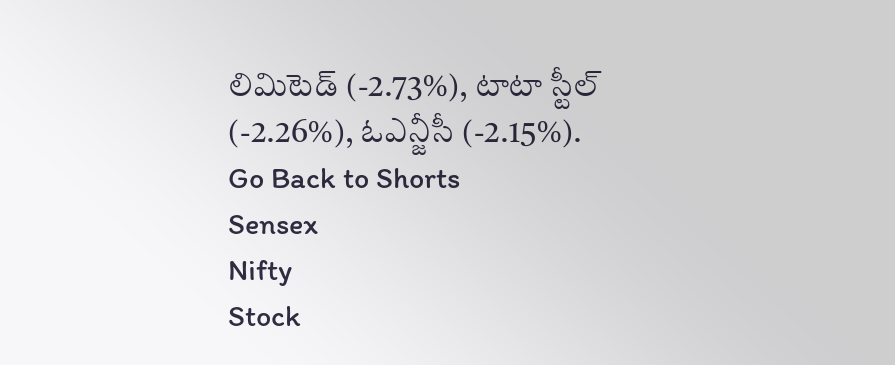లిమిటెడ్ (-2.73%), టాటా స్టీల్ (-2.26%), ఓఎన్జీసీ (-2.15%).
Go Back to Shorts
Sensex
Nifty
Stock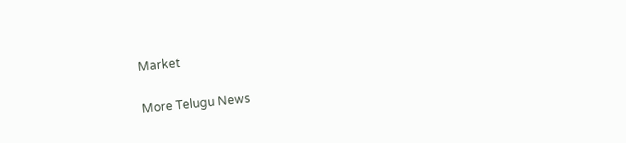Market

More Telugu News